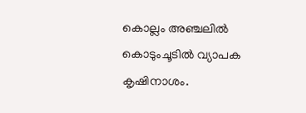കൊല്ലം അഞ്ചലില്‍ കൊടുംചൂടില്‍ വ്യാപക കൃഷിനാശം.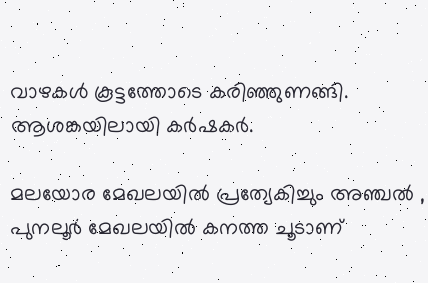വാഴകള്‍ കൂട്ടത്തോടെ കരിഞ്ഞുണങ്ങി. ആശങ്കയിലായി കര്‍ഷകര്‍.

മലയോര മേഖലയില്‍ പ്രത്യേകിച്ചും അഞ്ചല്‍ , പുനലൂര്‍ മേഖലയില്‍ കനത്ത ചൂടാണ്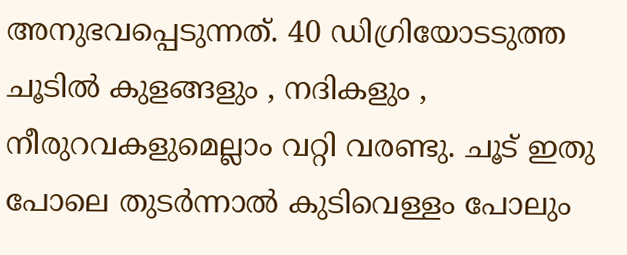അനുഭവപ്പെടുന്നത്. 40 ഡിഗ്രിയോടടുത്ത ചൂടില്‍ കുളങ്ങളും , നദികളും , നീരുറവകളുമെല്ലാം വറ്റി വരണ്ടു. ചൂട് ഇതു പോലെ തുടര്‍ന്നാല്‍ കുടിവെള്ളം പോലും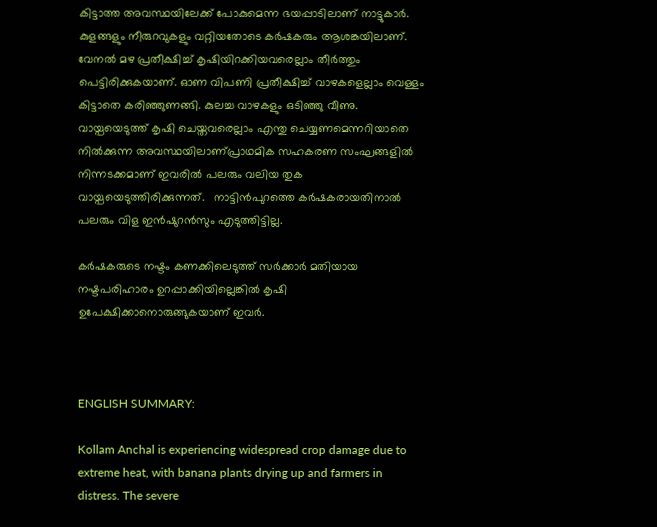കിട്ടാത്ത അവസ്ഥയിലേക്ക് പോകുമെന്ന ഭയപ്പാടിലാണ് നാട്ടുകാര്‍. കുളങ്ങളും നീരുറവുകളും വറ്റിയതോടെ കര്‍ഷകരും ആശങ്കയിലാണ്. വേനല്‍ മഴ പ്രതീക്ഷിച്ച് കൃഷിയിറക്കിയവരെല്ലാം തീര്‍ത്തും പെട്ടിരിക്കുകയാണ്. ഓണ വിപണി പ്രതീക്ഷിച്ച് വാഴകളെല്ലാം വെള്ളം കിട്ടാതെ കരിഞ്ഞുണങ്ങി. കുലച്ച വാഴകളും ഒടിഞ്ഞു വീണു. വായ്പയെടുത്ത് കൃഷി ചെയ്തവരെല്ലാം എന്തു ചെയ്യണമെന്നറിയാതെ നില്‍ക്കുന്ന അവസ്ഥയിലാണ്പ്രാഥമിക സഹകരണ സംഘങ്ങളില്‍ നിന്നടക്കമാണ് ഇവരില്‍ പലരും വലിയ തുക വായ്പയെടുത്തിരിക്കുന്നത്.   നാട്ടിന്‍പുറത്തെ കര്‍ഷകരായതിനാല്‍ പലരും വിള ഇന്‍ഷുറന്‍സും എടുത്തിട്ടില്ല.

കര്‍ഷകരുടെ നഷ്ടം കണക്കിലെടുത്ത് സര്‍ക്കാര്‍ മതിയായ നഷ്ടപരിഹാരം ഉറപ്പാക്കിയില്ലെങ്കില്‍ കൃഷി ഉപേക്ഷിക്കാനൊരുങ്ങുകയാണ് ഇവര്‍.



ENGLISH SUMMARY:

Kollam Anchal is experiencing widespread crop damage due to extreme heat, with banana plants drying up and farmers in distress. The severe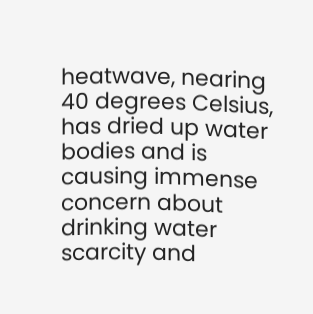heatwave, nearing 40 degrees Celsius, has dried up water bodies and is causing immense concern about drinking water scarcity and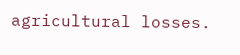agricultural losses.